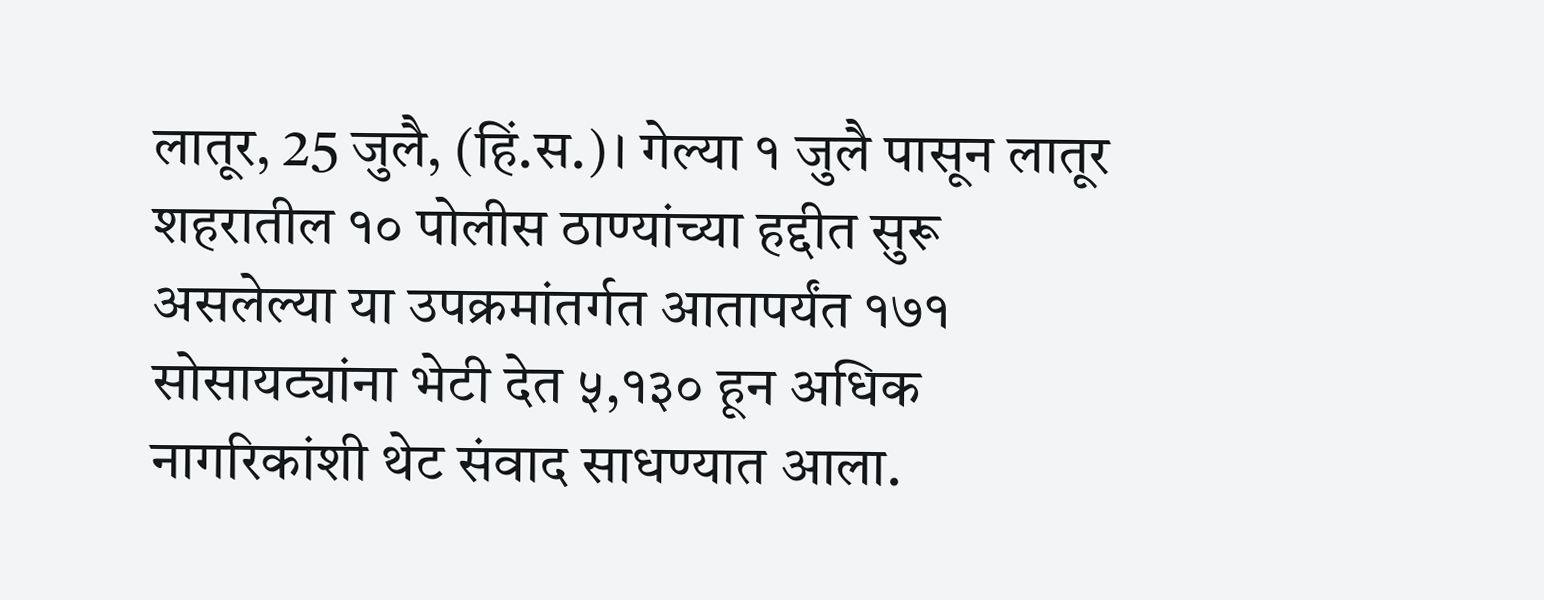लातूर, 25 जुलै, (हिं.स.)। गेल्या १ जुलै पासून लातूर शहरातील १० पोलीस ठाण्यांच्या हद्दीत सुरू असलेल्या या उपक्रमांतर्गत आतापर्यंत १७१ सोसायट्यांना भेटी देत ५,१३० हून अधिक नागरिकांशी थेट संवाद साधण्यात आला.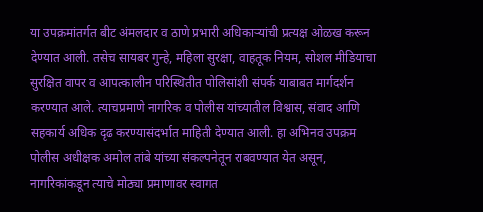या उपक्रमांतर्गत बीट अंमलदार व ठाणे प्रभारी अधिकाऱ्यांची प्रत्यक्ष ओळख करून देण्यात आली. तसेच सायबर गुन्हे, महिला सुरक्षा, वाहतूक नियम, सोशल मीडियाचा सुरक्षित वापर व आपत्कालीन परिस्थितीत पोलिसांशी संपर्क याबाबत मार्गदर्शन करण्यात आले. त्याचप्रमाणे नागरिक व पोलीस यांच्यातील विश्वास, संवाद आणि सहकार्य अधिक दृढ करण्यासंदर्भात माहिती देण्यात आली. हा अभिनव उपक्रम पोलीस अधीक्षक अमोल तांबे यांच्या संकल्पनेतून राबवण्यात येत असून, नागरिकांकडून त्याचे मोठ्या प्रमाणावर स्वागत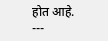होत आहे.
---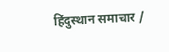हिंदुस्थान समाचार /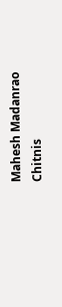Mahesh Madanrao Chitnis